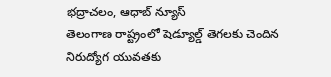భద్రాచలం, ఆధాబ్ న్యూస్
తెలంగాణ రాష్ట్రంలో షెడ్యూల్డ్ తెగలకు చెందిన నిరుద్యోగ యువతకు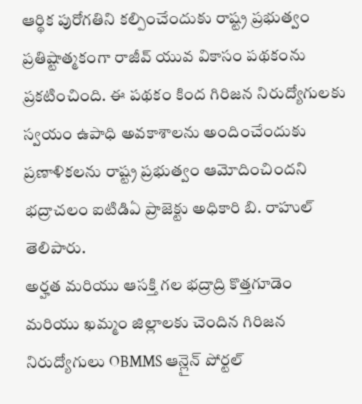ఆర్థిక పురోగతిని కల్పించేందుకు రాష్ట్ర ప్రభుత్వం ప్రతిష్టాత్మకంగా రాజీవ్ యువ వికాసం పథకంను ప్రకటించింది. ఈ పథకం కింద గిరిజన నిరుద్యోగులకు స్వయం ఉపాధి అవకాశాలను అందించేందుకు ప్రణాళికలను రాష్ట్ర ప్రభుత్వం ఆమోదించిందని భద్రాచలం ఐటిడిఏ ప్రాజెక్టు అధికారి బి. రాహుల్ తెలిపారు.
అర్హత మరియు ఆసక్తి గల భద్రాద్రి కొత్తగూడెం మరియు ఖమ్మం జిల్లాలకు చెందిన గిరిజన నిరుద్యోగులు OBMMS ఆన్లైన్ పోర్టల్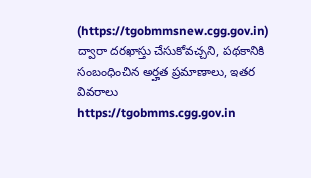(https://tgobmmsnew.cgg.gov.in) ద్వారా దరఖాస్తు చేసుకోవచ్చని, పథకానికి సంబంధించిన అర్హత ప్రమాణాలు, ఇతర వివరాలు https://tgobmms.cgg.gov.in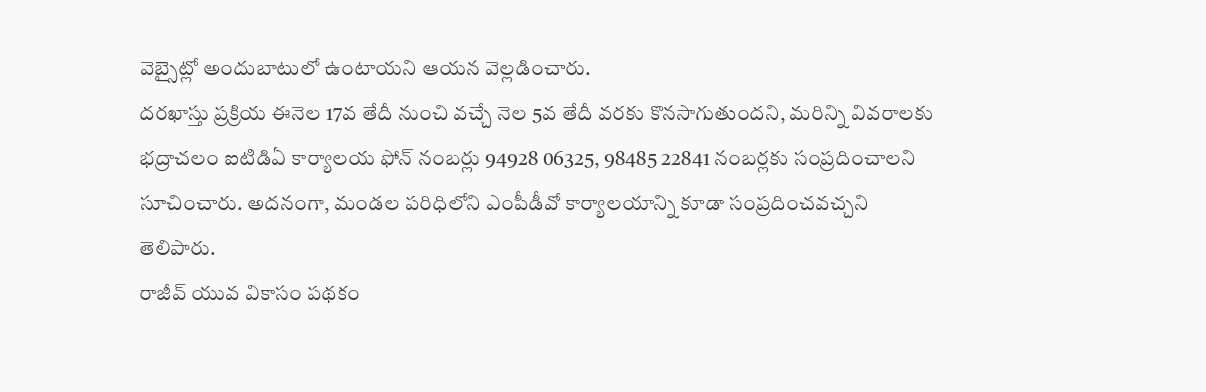వెబ్సైట్లో అందుబాటులో ఉంటాయని ఆయన వెల్లడించారు.
దరఖాస్తు ప్రక్రియ ఈనెల 17వ తేదీ నుంచి వచ్చే నెల 5వ తేదీ వరకు కొనసాగుతుందని, మరిన్ని వివరాలకు భద్రాచలం ఐటిడిఏ కార్యాలయ ఫోన్ నంబర్లు 94928 06325, 98485 22841 నంబర్లకు సంప్రదించాలని సూచించారు. అదనంగా, మండల పరిధిలోని ఎంపీడీవో కార్యాలయాన్ని కూడా సంప్రదించవచ్చని తెలిపారు.
రాజీవ్ యువ వికాసం పథకం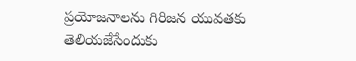ప్రయోజనాలను గిరిజన యువతకు తెలియజేసేందుకు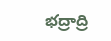భద్రాద్రి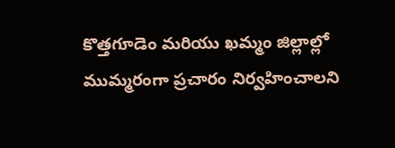కొత్తగూడెం మరియు ఖమ్మం జిల్లాల్లో ముమ్మరంగా ప్రచారం నిర్వహించాలని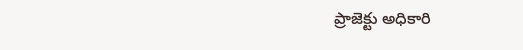ప్రాజెక్టు అధికారి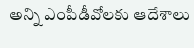అన్ని ఎంపీడీవోలకు ఆదేశాలు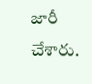జారీ చేశారు.